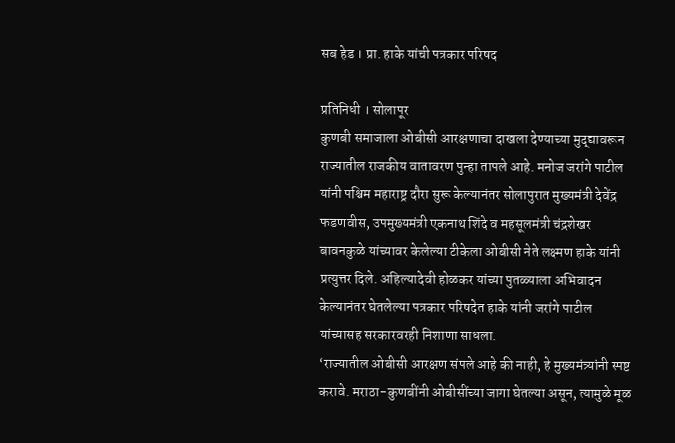सब हेड । प्रा. हाके यांची पत्रकार परिषद

प्रतिनिधी । सोलापूर
कुणबी समाजाला ओबीसी आरक्षणाचा दाखला देण्याच्या मुद्द्यावरून राज्यातील राजकीय वातावरण पुन्हा तापले आहे. मनोज जरांगे पाटील यांनी पश्चिम महाराष्ट्र दौरा सुरू केल्यानंतर सोलापुरात मुख्यमंत्री देवेंद्र फडणवीस, उपमुख्यमंत्री एकनाथ शिंदे व महसूलमंत्री चंद्रशेखर बावनकुळे यांच्यावर केलेल्या टीकेला ओबीसी नेते लक्ष्मण हाके यांनी प्रत्युत्तर दिले. अहिल्यादेवी होळकर यांच्या पुतळ्याला अभिवादन केल्यानंतर घेतलेल्या पत्रकार परिषदेत हाके यांनी जरांगे पाटील यांच्यासह सरकारवरही निशाणा साधला.
‘राज्यातील ओबीसी आरक्षण संपले आहे की नाही, हे मुख्यमंत्र्यांनी स्पष्ट करावे. मराठा-कुणबींनी ओबीसींच्या जागा घेतल्या असून, त्यामुळे मूळ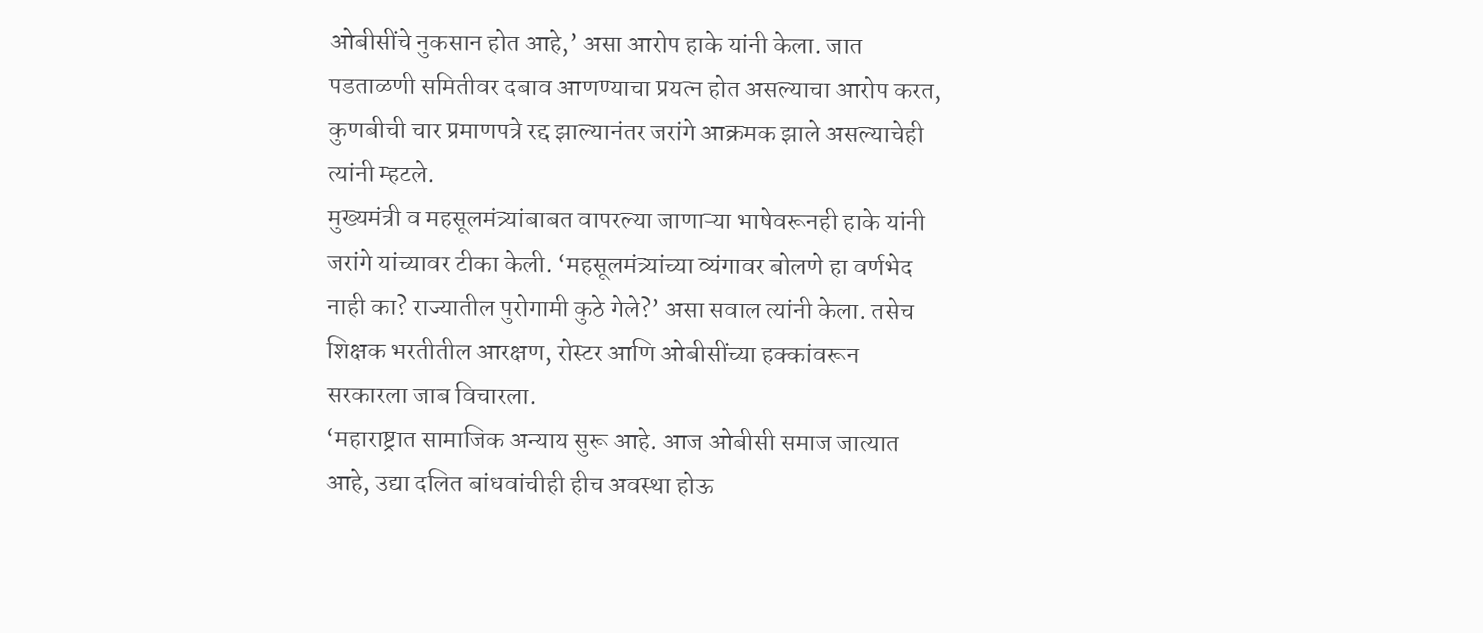ओबीसींचे नुकसान होत आहे,’ असा आरोप हाके यांनी केला. जात पडताळणी समितीवर दबाव आणण्याचा प्रयत्न होत असल्याचा आरोप करत, कुणबीची चार प्रमाणपत्रे रद्द झाल्यानंतर जरांगे आक्रमक झाले असल्याचेही त्यांनी म्हटले.
मुख्यमंत्री व महसूलमंत्र्यांबाबत वापरल्या जाणाऱ्या भाषेवरूनही हाके यांनी जरांगे यांच्यावर टीका केली. ‘महसूलमंत्र्यांच्या व्यंगावर बोलणे हा वर्णभेद नाही का? राज्यातील पुरोगामी कुठे गेले?’ असा सवाल त्यांनी केला. तसेच शिक्षक भरतीतील आरक्षण, रोस्टर आणि ओबीसींच्या हक्कांवरून सरकारला जाब विचारला.
‘महाराष्ट्रात सामाजिक अन्याय सुरू आहे. आज ओबीसी समाज जात्यात आहे, उद्या दलित बांधवांचीही हीच अवस्था होऊ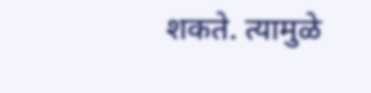शकते. त्यामुळे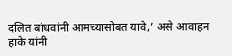दलित बांधवांनी आमच्यासोबत यावे,’ असे आवाहन हाके यांनी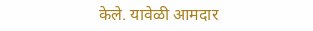केले. यावेळी आमदार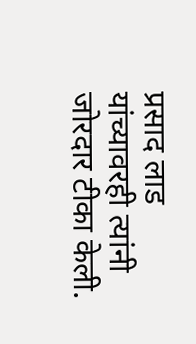प्रसाद लाड यांच्यावरही त्यांनी जोरदार टीका केली.